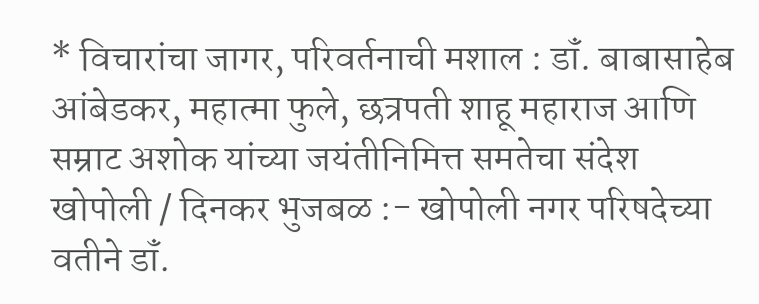* विचारांचा जागर, परिवर्तनाची मशाल : डॉं. बाबासाहेब आंबेडकर, महात्मा फुले, छत्रपती शाहू महाराज आणि सम्राट अशोक यांच्या जयंतीनिमित्त समतेचा संदेश
खोपोली / दिनकर भुजबळ :- खोपोली नगर परिषदेच्या वतीने डॉं.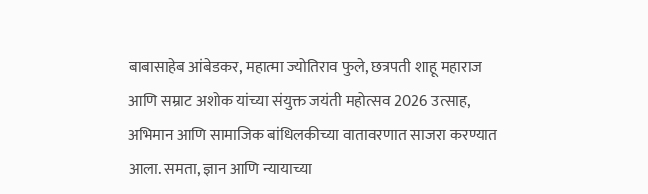बाबासाहेब आंबेडकर, महात्मा ज्योतिराव फुले, छत्रपती शाहू महाराज आणि सम्राट अशोक यांच्या संयुक्त जयंती महोत्सव 2026 उत्साह, अभिमान आणि सामाजिक बांधिलकीच्या वातावरणात साजरा करण्यात आला. समता, ज्ञान आणि न्यायाच्या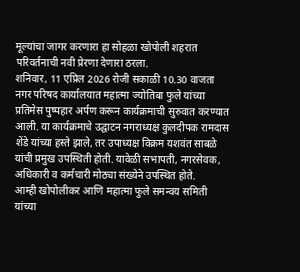मूल्यांचा जागर करणारा हा सोहळा खोपोली शहरात परिवर्तनाची नवी प्रेरणा देणारा ठरला.
शनिवार, 11 एप्रिल 2026 रोजी सकाळी 10.30 वाजता नगर परिषद कार्यालयात महात्मा ज्योतिबा फुले यांच्या प्रतिमेस पुष्पहार अर्पण करून कार्यक्रमाची सुरुवात करण्यात आली. या कार्यक्रमाचे उद्घाटन नगराध्यक्ष कुलदीपक रामदास शेंडे यांच्या हस्ते झाले, तर उपाध्यक्ष विक्रम यशवंत साबळे यांची प्रमुख उपस्थिती होती. यावेळी सभापती, नगरसेवक, अधिकारी व कर्मचारी मोठ्या संख्येने उपस्थित होते.
आम्ही खोपोलीकर आणि महात्मा फुले समन्वय समिती यांच्या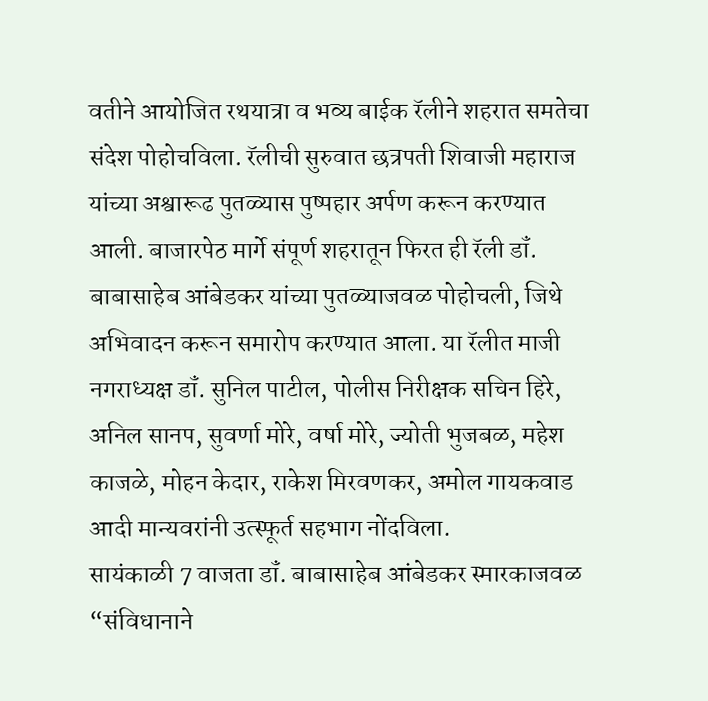वतीने आयोजित रथयात्रा व भव्य बाईक रॅलीने शहरात समतेचा संदेश पोहोचविला. रॅलीची सुरुवात छत्रपती शिवाजी महाराज यांच्या अश्वारूढ पुतळ्यास पुष्पहार अर्पण करून करण्यात आली. बाजारपेठ मार्गे संपूर्ण शहरातून फिरत ही रॅली डॉं. बाबासाहेब आंबेडकर यांच्या पुतळ्याजवळ पोहोचली, जिथे अभिवादन करून समारोप करण्यात आला. या रॅलीत माजी नगराध्यक्ष डॉं. सुनिल पाटील, पोलीस निरीक्षक सचिन हिरे, अनिल सानप, सुवर्णा मोरे, वर्षा मोरे, ज्योती भुजबळ, महेश काजळे, मोहन केदार, राकेश मिरवणकर, अमोल गायकवाड आदी मान्यवरांनी उत्स्फूर्त सहभाग नोंदविला.
सायंकाळी 7 वाजता डॉं. बाबासाहेब आंबेडकर स्मारकाजवळ “संविधानाने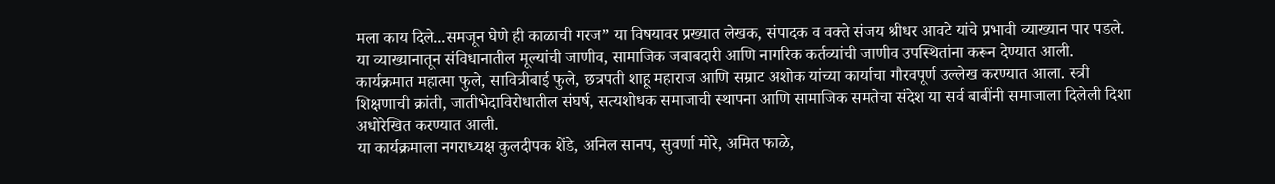मला काय दिले...समजून घेणे ही काळाची गरज” या विषयावर प्रख्यात लेखक, संपादक व वक्ते संजय श्रीधर आवटे यांचे प्रभावी व्याख्यान पार पडले. या व्याख्यानातून संविधानातील मूल्यांची जाणीव, सामाजिक जबाबदारी आणि नागरिक कर्तव्यांची जाणीव उपस्थितांना करून देण्यात आली.
कार्यक्रमात महात्मा फुले, सावित्रीबाई फुले, छत्रपती शाहू महाराज आणि सम्राट अशोक यांच्या कार्याचा गौरवपूर्ण उल्लेख करण्यात आला. स्त्री शिक्षणाची क्रांती, जातीभेदाविरोधातील संघर्ष, सत्यशोधक समाजाची स्थापना आणि सामाजिक समतेचा संदेश या सर्व बाबींनी समाजाला दिलेली दिशा अधोरेखित करण्यात आली.
या कार्यक्रमाला नगराध्यक्ष कुलदीपक शेंडे, अनिल सानप, सुवर्णा मोरे, अमित फाळे,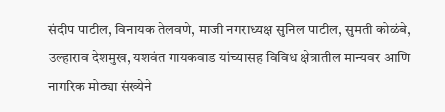संदीप पाटील, विनायक तेलवणे, माजी नगराध्यक्ष सुनिल पाटील, सुमती कोळंबे, उल्हाराव देशमुख, यशवंत गायकवाड यांच्यासह विविध क्षेत्रातील मान्यवर आणि नागरिक मोठ्या संख्येने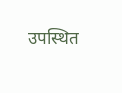उपस्थित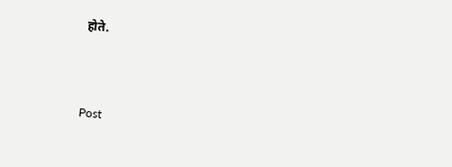होते.



Post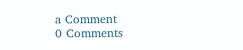a Comment
0 Comments